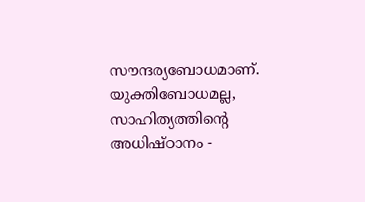സൗന്ദര്യബോധമാണ്. യുക്തിബോധമല്ല, സാഹിത്യത്തിന്റെ അധിഷ്ഠാനം -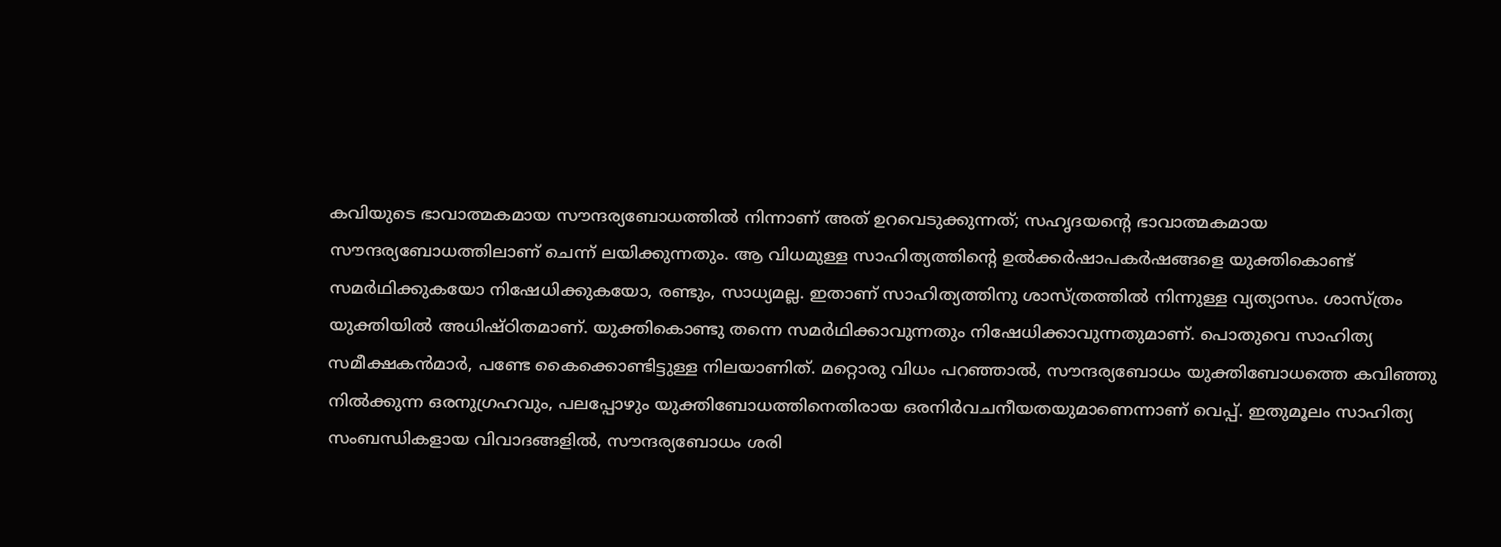കവിയുടെ ഭാവാത്മകമായ സൗന്ദര്യബോധത്തിൽ നിന്നാണ് അത് ഉറവെടുക്കുന്നത്; സഹൃദയന്റെ ഭാവാത്മകമായ സൗന്ദര്യബോധത്തിലാണ് ചെന്ന് ലയിക്കുന്നതും. ആ വിധമുള്ള സാഹിത്യത്തിന്റെ ഉൽക്കർഷാപകർഷങ്ങളെ യുക്തികൊണ്ട് സമർഥിക്കുകയോ നിഷേധിക്കുകയോ, രണ്ടും, സാധ്യമല്ല. ഇതാണ് സാഹിത്യത്തിനു ശാസ്ത്രത്തിൽ നിന്നുള്ള വ്യത്യാസം. ശാസ്ത്രം യുക്തിയിൽ അധിഷ്ഠിതമാണ്. യുക്തികൊണ്ടു തന്നെ സമർഥിക്കാവുന്നതും നിഷേധിക്കാവുന്നതുമാണ്. പൊതുവെ സാഹിത്യ സമീക്ഷകൻമാർ, പണ്ടേ കൈക്കൊണ്ടിട്ടുള്ള നിലയാണിത്. മറ്റൊരു വിധം പറഞ്ഞാൽ, സൗന്ദര്യബോധം യുക്തിബോധത്തെ കവിഞ്ഞു നിൽക്കുന്ന ഒരനുഗ്രഹവും, പലപ്പോഴും യുക്തിബോധത്തിനെതിരായ ഒരനിർവചനീയതയുമാണെന്നാണ് വെപ്പ്. ഇതുമൂലം സാഹിത്യ സംബന്ധികളായ വിവാദങ്ങളിൽ, സൗന്ദര്യബോധം ശരി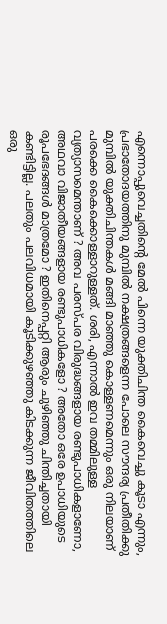എന്നൊപ്പുവെച്ചതിൻ്റെ മേൽ പിന്നെ യുക്തിചിന്ത കൈവെച്ചു കൂടാ എന്നും, പ്രഭാതോദയത്തിനു മുമ്പിൽ നക്ഷത്രങ്ങളെന്ന പോലെ സൗന്ദര്യ പ്രതീതിക്കു മുമ്പിൽ യുക്തിചിന്തകൾ മങ്ങി മാഞ്ഞു കൊള്ളണമെന്നും ഒരു നിലയാണ് പരക്കെ കൈക്കൊള്ളാറുള്ളത്. ശരി, എന്നാൽ ഇവ തമ്മിലുള്ള വ്യത്യാസമെന്താണ് ? അവ പരസ്പര വിരുദ്ധങ്ങളായ രണ്ടുപാധികളാണോ, അഥവാ വിജാതീയങ്ങളായ രണ്ടുപാധികളോ ? അതോ ഒരേ ഉപാധിയുടെ രൂപഭേദങ്ങൾ മാത്രമോ ? ഇതിനെപ്പറ്റി ആരും ചുഴിഞ്ഞു ചിന്തിച്ചതായി കണ്ടിട്ടില്ല. പലതും പലവിധമായി കൂടിക്കുഴഞ്ഞു കിടക്കുന്ന ജീവിതത്തിലെ ഒരു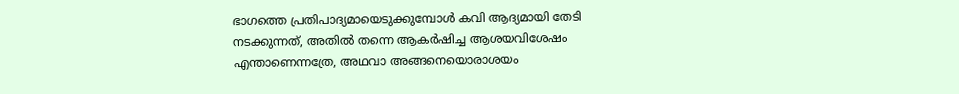ഭാഗത്തെ പ്രതിപാദ്യമായെടുക്കുമ്പോൾ കവി ആദ്യമായി തേടി നടക്കുന്നത്, അതിൽ തന്നെ ആകർഷിച്ച ആശയവിശേഷം എന്താണെന്നത്രേ, അഥവാ അങ്ങനെയൊരാശയം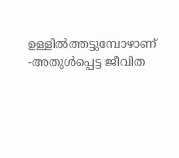ഉള്ളിൽത്തട്ടുമ്പോഴാണ് -അതുൾപ്പെട്ട ജീവിത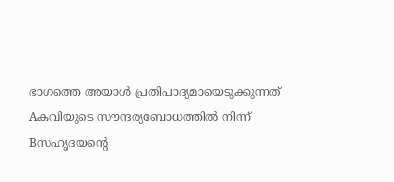ഭാഗത്തെ അയാൾ പ്രതിപാദ്യമായെടുക്കുന്നത്
Aകവിയുടെ സൗന്ദര്യബോധത്തിൽ നിന്ന്
Bസഹൃദയൻ്റെ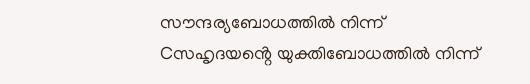സൗന്ദര്യബോധത്തിൽ നിന്ന്
Cസഹൃദയൻ്റെ യുക്തിബോധത്തിൽ നിന്ന്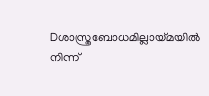Dശാസ്ത്രബോധമില്ലായ്മയിൽ നിന്ന്